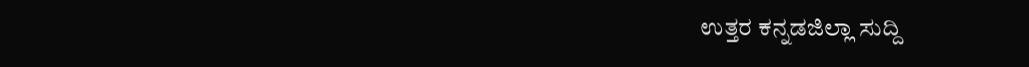ಉತ್ತರ ಕನ್ನಡಜಿಲ್ಲಾ ಸುದ್ದಿ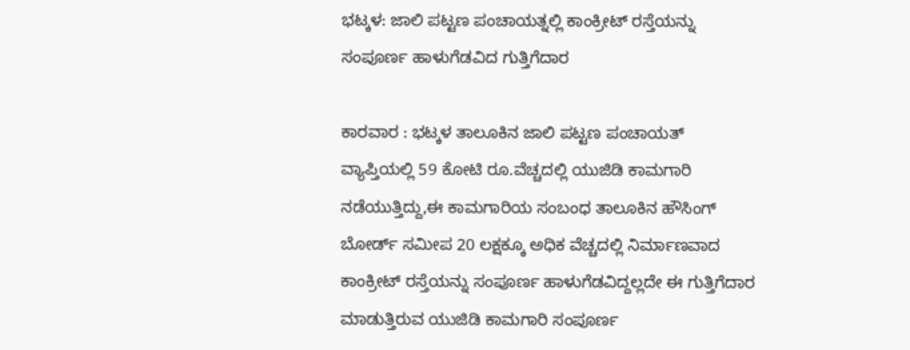ಭಟ್ಕಳ: ಜಾಲಿ ಪಟ್ಟಣ ಪಂಚಾಯತ್ನಲ್ಲಿ ಕಾಂಕ್ರೀಟ್ ರಸ್ತೆಯನ್ನು ಸಂಪೂರ್ಣ ಹಾಳುಗೆಡವಿದ ಗುತ್ತಿಗೆದಾರ

ಕಾರವಾರ : ಭಟ್ಕಳ ತಾಲೂಕಿನ ಜಾಲಿ ಪಟ್ಟಣ ಪಂಚಾಯತ್ ವ್ಯಾಪ್ತಿಯಲ್ಲಿ 59 ಕೋಟಿ ರೂ.ವೆಚ್ಚದಲ್ಲಿ ಯುಜಿಡಿ ಕಾಮಗಾರಿ ನಡೆಯುತ್ತಿದ್ದು,ಈ ಕಾಮಗಾರಿಯ ಸಂಬಂಧ ತಾಲೂಕಿನ ಹೌಸಿಂಗ್ ಬೋರ್ಡ್ ಸಮೀಪ 20 ಲಕ್ಷಕ್ಕೂ ಅಧಿಕ ವೆಚ್ಚದಲ್ಲಿ ನಿರ್ಮಾಣವಾದ ಕಾಂಕ್ರೀಟ್ ರಸ್ತೆಯನ್ನು ಸಂಪೂರ್ಣ ಹಾಳುಗೆಡವಿದ್ದಲ್ಲದೇ ಈ ಗುತ್ತಿಗೆದಾರ ಮಾಡುತ್ತಿರುವ ಯುಜಿಡಿ ಕಾಮಗಾರಿ ಸಂಪೂರ್ಣ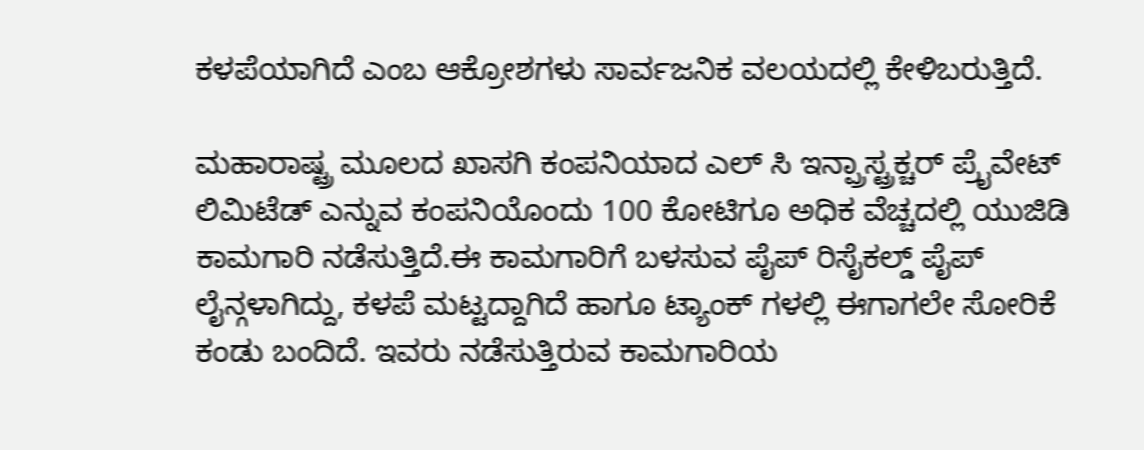ಕಳಪೆಯಾಗಿದೆ ಎಂಬ ಆಕ್ರೋಶಗಳು ಸಾರ್ವಜನಿಕ ವಲಯದಲ್ಲಿ ಕೇಳಿಬರುತ್ತಿದೆ.

ಮಹಾರಾಷ್ಟ್ರ ಮೂಲದ ಖಾಸಗಿ ಕಂಪನಿಯಾದ ಎಲ್ ಸಿ ಇನ್ಪ್ರಾಸ್ಟ್ರಕ್ಚರ್ ಪ್ರೈವೇಟ್ ಲಿಮಿಟೆಡ್ ಎನ್ನುವ ಕಂಪನಿಯೊಂದು 100 ಕೋಟಿಗೂ ಅಧಿಕ ವೆಚ್ಚದಲ್ಲಿ ಯುಜಿಡಿ ಕಾಮಗಾರಿ ನಡೆಸುತ್ತಿದೆ.ಈ ಕಾಮಗಾರಿಗೆ ಬಳಸುವ ಪೈಪ್ ರಿಸೈಕಲ್ಡ್ ಪೈಪ್ ಲೈನ್ಗಳಾಗಿದ್ದು, ಕಳಪೆ ಮಟ್ಟದ್ದಾಗಿದೆ ಹಾಗೂ ಟ್ಯಾಂಕ್ ಗಳಲ್ಲಿ ಈಗಾಗಲೇ ಸೋರಿಕೆ ಕಂಡು ಬಂದಿದೆ. ಇವರು ನಡೆಸುತ್ತಿರುವ ಕಾಮಗಾರಿಯ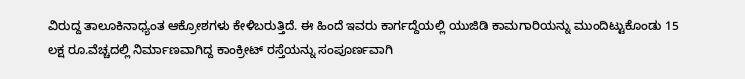ವಿರುದ್ದ ತಾಲೂಕಿನಾಧ್ಯಂತ ಆಕ್ರೋಶಗಳು ಕೇಳಿಬರುತ್ತಿದೆ. ಈ ಹಿಂದೆ ಇವರು ಕಾರ್ಗದ್ದೆಯಲ್ಲಿ ಯುಜಿಡಿ ಕಾಮಗಾರಿಯನ್ನು ಮುಂದಿಟ್ಟುಕೊಂಡು 15 ಲಕ್ಷ ರೂ.ವೆಚ್ಚದಲ್ಲಿ ನಿರ್ಮಾಣವಾಗಿದ್ದ ಕಾಂಕ್ರೀಟ್ ರಸ್ತೆಯನ್ನು ಸಂಪೂರ್ಣವಾಗಿ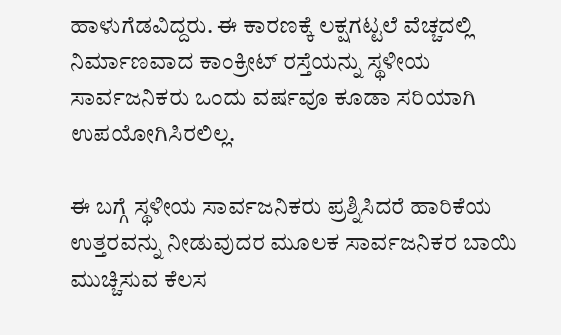ಹಾಳುಗೆಡವಿದ್ದರು. ಈ ಕಾರಣಕ್ಕೆ ಲಕ್ಷಗಟ್ಟಲೆ ವೆಚ್ಚದಲ್ಲಿ ನಿರ್ಮಾಣವಾದ ಕಾಂಕ್ರೀಟ್ ರಸ್ತೆಯನ್ನು ಸ್ಥಳೀಯ ಸಾರ್ವಜನಿಕರು ಒಂದು ವರ್ಷವೂ ಕೂಡಾ ಸರಿಯಾಗಿ ಉಪಯೋಗಿಸಿರಲಿಲ್ಲ.

ಈ ಬಗ್ಗೆ ಸ್ಥಳೀಯ ಸಾರ್ವಜನಿಕರು ಪ್ರಶ್ನಿಸಿದರೆ ಹಾರಿಕೆಯ ಉತ್ತರವನ್ನು ನೀಡುವುದರ ಮೂಲಕ ಸಾರ್ವಜನಿಕರ ಬಾಯಿ ಮುಚ್ಚಿಸುವ ಕೆಲಸ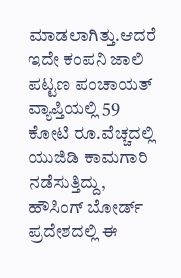ಮಾಡಲಾಗಿತ್ತು.ಆದರೆ ಇದೇ ಕಂಪನಿ ಜಾಲಿ ಪಟ್ಟಣ ಪಂಚಾಯತ್ ವ್ಯಾಪ್ತಿಯಲ್ಲಿ 59 ಕೋಟಿ ರೂ.ವೆಚ್ಚದಲ್ಲಿ ಯುಜಿಡಿ ಕಾಮಗಾರಿ ನಡೆಸುತ್ತಿದ್ದು, ಹೌಸಿಂಗ್ ಬೋರ್ಡ್ ಪ್ರದೇಶದಲ್ಲಿ ಈ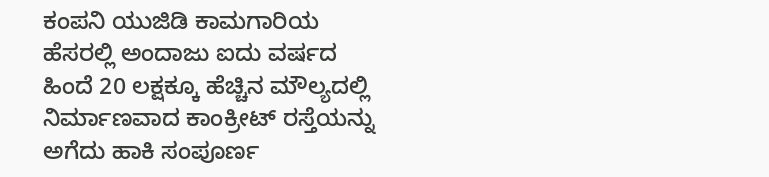ಕಂಪನಿ ಯುಜಿಡಿ ಕಾಮಗಾರಿಯ ಹೆಸರಲ್ಲಿ ಅಂದಾಜು ಐದು ವರ್ಷದ ಹಿಂದೆ 20 ಲಕ್ಷಕ್ಕೂ ಹೆಚ್ಚಿನ ಮೌಲ್ಯದಲ್ಲಿ ನಿರ್ಮಾಣವಾದ ಕಾಂಕ್ರೀಟ್ ರಸ್ತೆಯನ್ನು ಅಗೆದು ಹಾಕಿ ಸಂಪೂರ್ಣ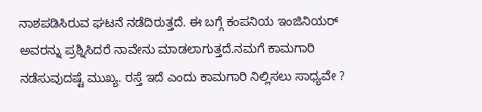ನಾಶಪಡಿಸಿರುವ ಘಟನೆ ನಡೆದಿರುತ್ತದೆ. ಈ ಬಗ್ಗೆ ಕಂಪನಿಯ ಇಂಜಿನಿಯರ್ ಅವರನ್ನು ಪ್ರಶ್ನಿಸಿದರೆ ನಾವೇನು ಮಾಡಲಾಗುತ್ತದೆ.ನಮಗೆ ಕಾಮಗಾರಿ ನಡೆಸುವುದಷ್ಟೆ ಮುಖ್ಯ. ರಸ್ತೆ ಇದೆ ಎಂದು ಕಾಮಗಾರಿ ನಿಲ್ಲಿಸಲು ಸಾಧ್ಯವೇ ?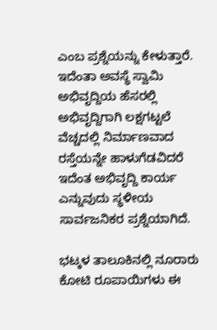ಎಂಬ ಪ್ರಶ್ನೆಯನ್ನು ಕೇಳುತ್ತಾರೆ. ಇದೆಂತಾ ಅವಸ್ಥೆ ಸ್ವಾಮಿ ಅಭಿವೃದ್ದಿಯ ಹೆಸರಲ್ಲಿ ಅಭಿವೃದ್ದಿಗಾಗಿ ಲಕ್ಷಗಟ್ಟಲೆ ವೆಚ್ಚದಲ್ಲಿ ನಿರ್ಮಾಣವಾದ ರಸ್ತೆಯನ್ನೇ ಹಾಳುಗೆಡವಿದರೆ ಇದೆಂತ ಅಭಿವೃದ್ದಿ ಕಾರ್ಯ ಎನ್ನುವುದು ಸ್ಥಳೀಯ ಸಾರ್ವಜನಿಕರ ಪ್ರಶ್ನೆಯಾಗಿದೆ.

ಭಟ್ಕಳ ತಾಲೂಕಿನಲ್ಲಿ ನೂರಾರು ಕೋಟಿ ರೂಪಾಯಿಗಳು ಈ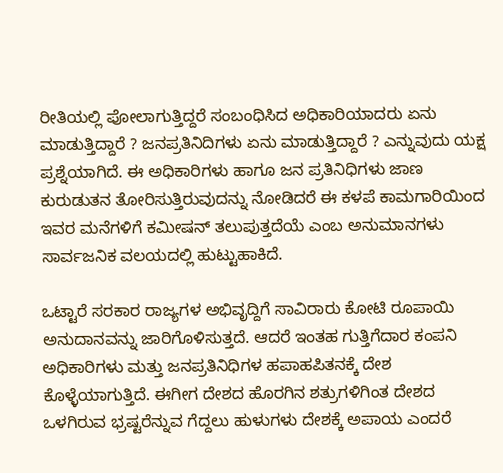ರೀತಿಯಲ್ಲಿ ಪೋಲಾಗುತ್ತಿದ್ದರೆ ಸಂಬಂಧಿಸಿದ ಅಧಿಕಾರಿಯಾದರು ಏನು ಮಾಡುತ್ತಿದ್ದಾರೆ ? ಜನಪ್ರತಿನಿದಿಗಳು ಏನು ಮಾಡುತ್ತಿದ್ದಾರೆ ? ಎನ್ನುವುದು ಯಕ್ಷ ಪ್ರಶ್ನೆಯಾಗಿದೆ. ಈ ಅಧಿಕಾರಿಗಳು ಹಾಗೂ ಜನ ಪ್ರತಿನಿಧಿಗಳು ಜಾಣ ಕುರುಡುತನ ತೋರಿಸುತ್ತಿರುವುದನ್ನು ನೋಡಿದರೆ ಈ ಕಳಪೆ ಕಾಮಗಾರಿಯಿಂದ ಇವರ ಮನೆಗಳಿಗೆ ಕಮೀಷನ್ ತಲುಪುತ್ತದೆಯೆ ಎಂಬ ಅನುಮಾನಗಳು ಸಾರ್ವಜನಿಕ ವಲಯದಲ್ಲಿ ಹುಟ್ಟುಹಾಕಿದೆ.

ಒಟ್ಟಾರೆ ಸರಕಾರ ರಾಜ್ಯಗಳ ಅಭಿವೃದ್ದಿಗೆ ಸಾವಿರಾರು ಕೋಟಿ ರೂಪಾಯಿ ಅನುದಾನವನ್ನು ಜಾರಿಗೊಳಿಸುತ್ತದೆ. ಆದರೆ ಇಂತಹ ಗುತ್ತಿಗೆದಾರ ಕಂಪನಿ ಅಧಿಕಾರಿಗಳು ಮತ್ತು ಜನಪ್ರತಿನಿಧಿಗಳ ಹಪಾಹಪಿತನಕ್ಕೆ ದೇಶ ಕೊಳ್ಳೆಯಾಗುತ್ತಿದೆ. ಈಗೀಗ ದೇಶದ ಹೊರಗಿನ ಶತ್ರುಗಳಿಗಿಂತ ದೇಶದ ಒಳಗಿರುವ ಭ್ರಷ್ಟರೆನ್ನುವ ಗೆದ್ದಲು ಹುಳುಗಳು ದೇಶಕ್ಕೆ ಅಪಾಯ ಎಂದರೆ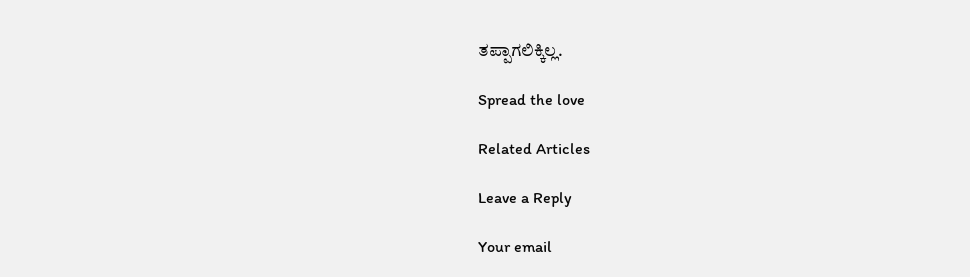ತಪ್ಪಾಗಲಿಕ್ಕಿಲ್ಲ.

Spread the love

Related Articles

Leave a Reply

Your email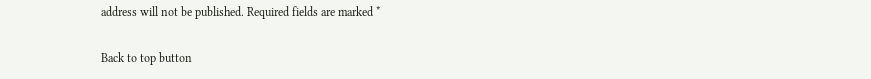address will not be published. Required fields are marked *

Back to top button